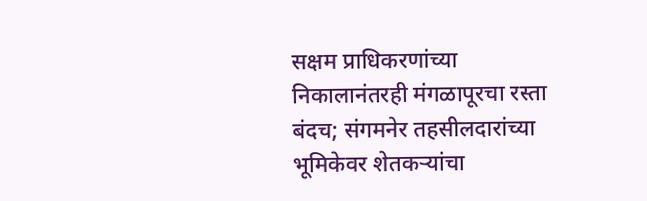सक्षम प्राधिकरणांच्या निकालानंतरही मंगळापूरचा रस्ता बंदच; संगमनेर तहसीलदारांच्या भूमिकेवर शेतकऱ्यांचा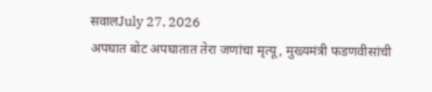सवालJuly 27, 2026
अपघात बोट अपघातात तेरा जणांचा मृत्यू, मुख्यमंत्री फडणवीसांची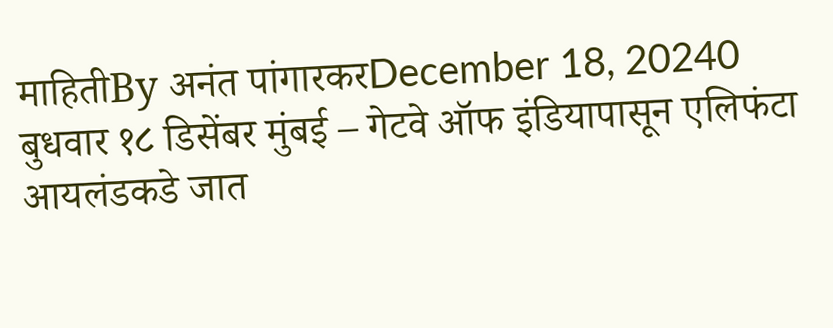माहितीBy अनंत पांगारकरDecember 18, 20240 बुधवार १८ डिसेंबर मुंबई – गेटवे ऑफ इंडियापासून एलिफंटा आयलंडकडे जात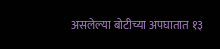असलेल्या बोटीच्या अपघातात १३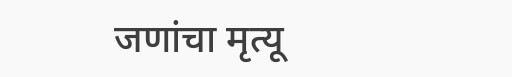जणांचा मृत्यू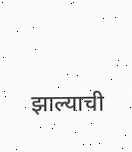झाल्याची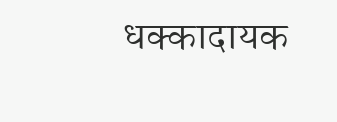धक्कादायक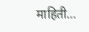माहिती…